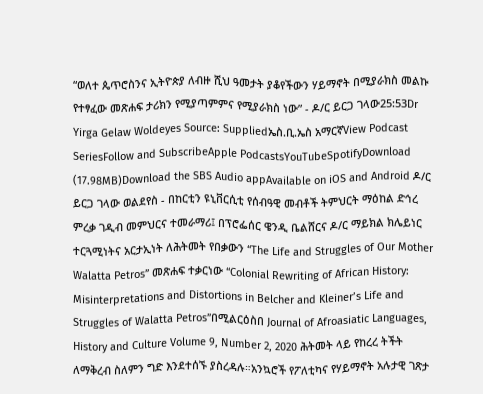“ወለተ ጴጥሮስንና ኢትዮጵያ ለብዙ ሺህ ዓመታት ያቆየችውን ሃይማኖት በሚያራክስ መልኩ የተፃፈው መጽሐፍ ታሪክን የሚያጣምምና የሚያራክስ ነው” - ዶ/ር ይርጋ ገላው25:53Dr Yirga Gelaw Woldeyes Source: Suppliedኤስ.ቢ.ኤስ አማርኛView Podcast SeriesFollow and SubscribeApple PodcastsYouTubeSpotifyDownload (17.98MB)Download the SBS Audio appAvailable on iOS and Android ዶ/ር ይርጋ ገላው ወልደየስ - በከርቲን ዩኒቨርሲቲ የሰብዓዊ መብቶች ትምህርት ማዕከል ድኅረ ምረቃ ገዲብ መምህርና ተመራማሪ፤ በፕሮፌሰር ዌንዲ ቤልሸርና ዶ/ር ማይክል ክሌይነር ተርጓሚነትና አርታኢነት ለሕትመት የበቃውን “The Life and Struggles of Our Mother Walatta Petros” መጽሐፍ ተቃርነው “Colonial Rewriting of African History: Misinterpretations and Distortions in Belcher and Kleiner’s Life and Struggles of Walatta Petros”በሚልርዕስበ Journal of Afroasiatic Languages, History and Culture Volume 9, Number 2, 2020 ሕትመት ላይ የከረረ ትችት ለማቅረብ ስለምን ግድ እንደተሰኙ ያስረዳሉ።አንኳሮች የፖለቲካና የሃይማኖት አሉታዊ ገጽታ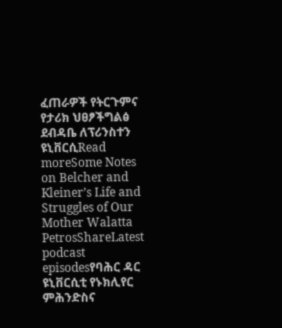ፈጠራዎች የትርጉምና የታሪክ ህፀፆችግልፅ ደብዳቤ ለፕሪንስተን ዩኒቨርሲRead moreSome Notes on Belcher and Kleiner’s Life and Struggles of Our Mother Walatta PetrosShareLatest podcast episodesየባሕር ዳር ዩኒቨርሲቲ የኑክሊየር ምሕንድስና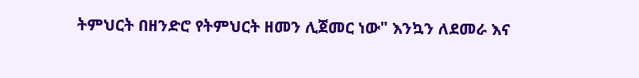ትምህርት በዘንድሮ የትምህርት ዘመን ሊጀመር ነው" እንኳን ለደመራ እና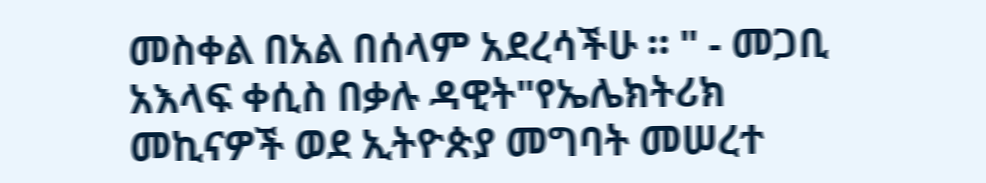መስቀል በአል በሰላም አደረሳችሁ ። " - መጋቢ አእላፍ ቀሲስ በቃሉ ዳዊት"የኤሌክትሪክ መኪናዎች ወደ ኢትዮጵያ መግባት መሠረተ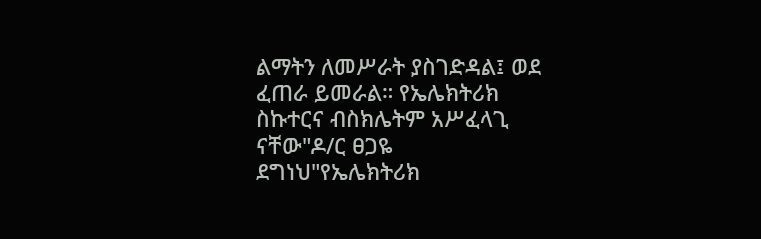ልማትን ለመሥራት ያስገድዳል፤ ወደ ፈጠራ ይመራል። የኤሌክትሪክ ስኩተርና ብስክሌትም አሥፈላጊ ናቸው"ዶ/ር ፀጋዬ ደግነህ"የኤሌክትሪክ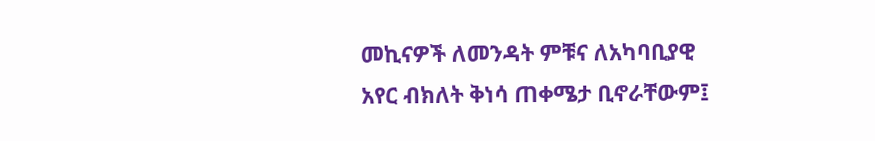መኪናዎች ለመንዳት ምቹና ለአካባቢያዊ አየር ብክለት ቅነሳ ጠቀሜታ ቢኖራቸውም፤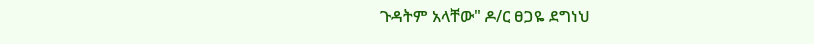ጉዳትም አላቸው" ዶ/ር ፀጋዬ ደግነህ